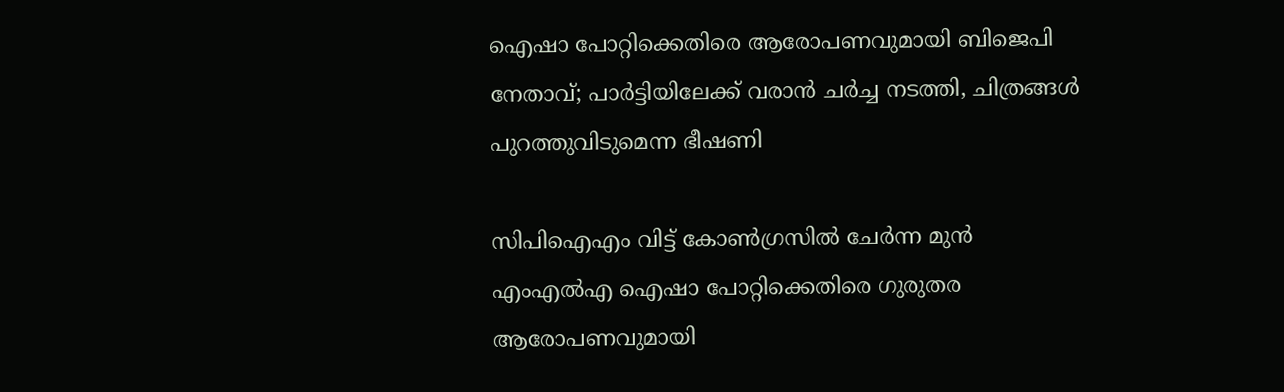ഐഷാ പോറ്റിക്കെതിരെ ആരോപണവുമായി ബിജെപി നേതാവ്; പാർട്ടിയിലേക്ക് വരാൻ ചർച്ച നടത്തി, ചിത്രങ്ങൾ പുറത്തുവിടുമെന്ന ഭീഷണി

സിപിഐഎം വിട്ട് കോൺഗ്രസിൽ ചേർന്ന മുൻ എംഎൽഎ ഐഷാ പോറ്റിക്കെതിരെ ഗുരുതര ആരോപണവുമായി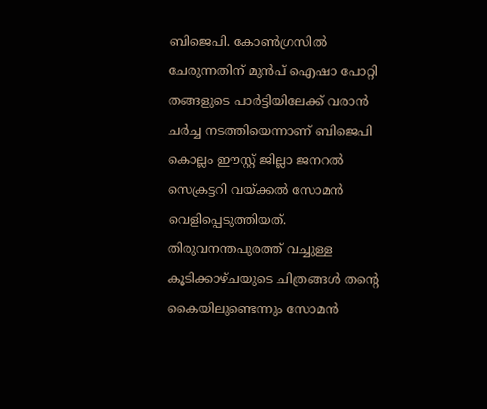ബിജെപി. കോൺഗ്രസിൽ ചേരുന്നതിന് മുൻപ് ഐഷാ പോറ്റി തങ്ങളുടെ പാർട്ടിയിലേക്ക് വരാൻ ചർച്ച നടത്തിയെന്നാണ് ബിജെപി കൊല്ലം ഈസ്റ്റ് ജില്ലാ ജനറൽ സെക്രട്ടറി വയ്ക്കൽ സോമൻ വെളിപ്പെടുത്തിയത്. തിരുവനന്തപുരത്ത് വച്ചുള്ള കൂടിക്കാഴ്ചയുടെ ചിത്രങ്ങൾ തന്റെ കൈയിലുണ്ടെന്നും സോമൻ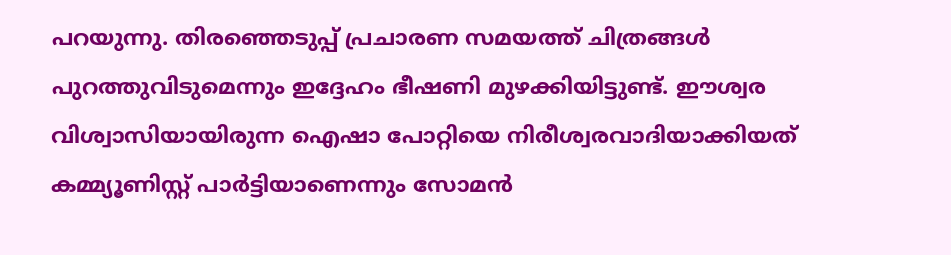പറയുന്നു. തിരഞ്ഞെടുപ്പ് പ്രചാരണ സമയത്ത് ചിത്രങ്ങൾ പുറത്തുവിടുമെന്നും ഇദ്ദേഹം ഭീഷണി മുഴക്കിയിട്ടുണ്ട്. ഈശ്വര വിശ്വാസിയായിരുന്ന ഐഷാ പോറ്റിയെ നിരീശ്വരവാദിയാക്കിയത് കമ്മ്യൂണിസ്റ്റ് പാർട്ടിയാണെന്നും സോമൻ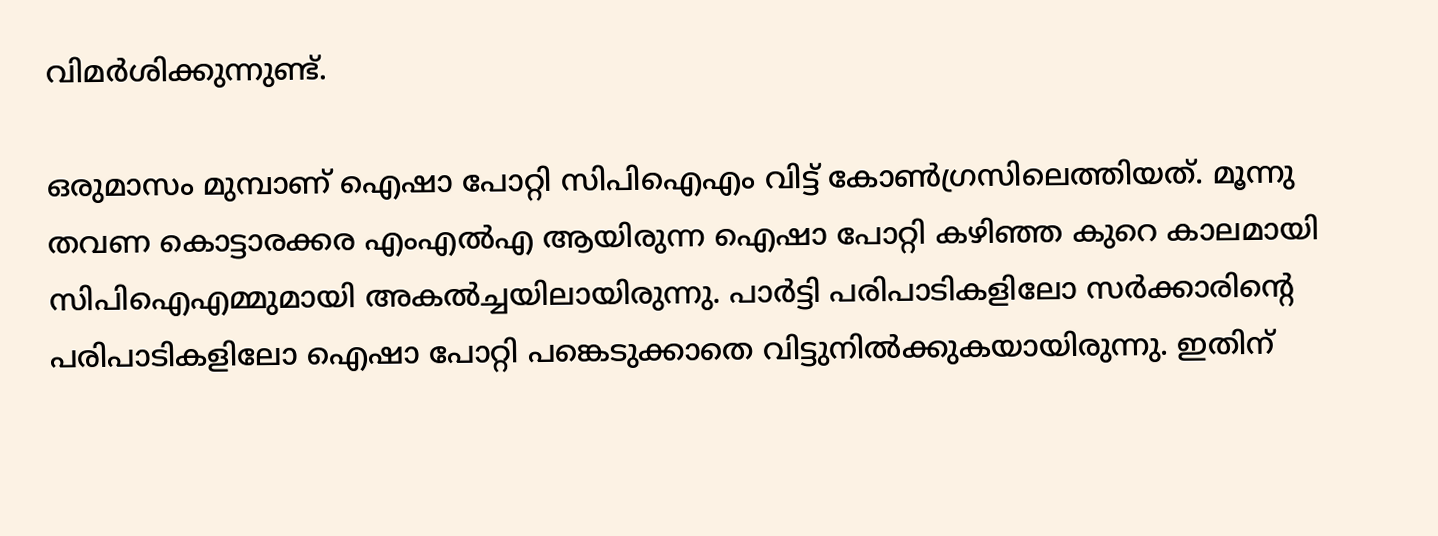വിമർശിക്കുന്നുണ്ട്.

ഒരുമാസം മുമ്പാണ് ഐഷാ പോറ്റി സിപിഐഎം വിട്ട് കോൺഗ്രസിലെത്തിയത്. മൂന്നു തവണ കൊട്ടാരക്കര എംഎൽഎ ആയിരുന്ന ഐഷാ പോറ്റി കഴിഞ്ഞ കുറെ കാലമായി സിപിഐഎമ്മുമായി അകൽച്ചയിലായിരുന്നു. പാർട്ടി പരിപാടികളിലോ സർക്കാരിന്റെ പരിപാടികളിലോ ഐഷാ പോറ്റി പങ്കെടുക്കാതെ വിട്ടുനിൽക്കുകയായിരുന്നു. ഇതിന്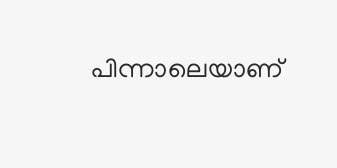പിന്നാലെയാണ്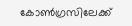കോൺഗ്രസിലേക്ക്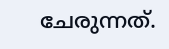ചേരുന്നത്.